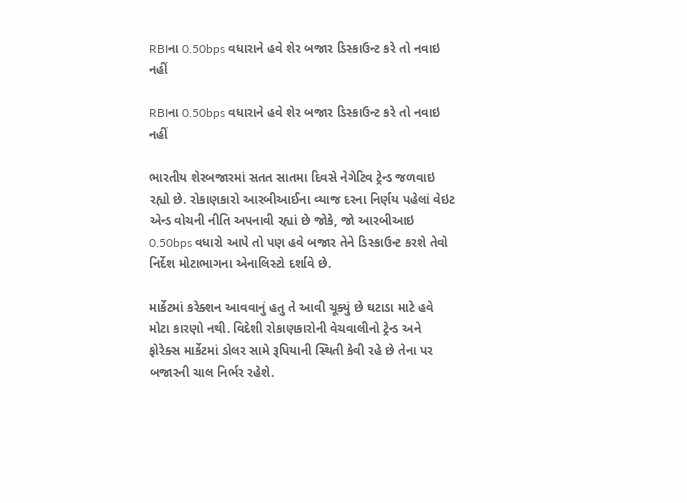RBIના 0.50bps વધારાને હવે શેર બજાર ડિસ્કાઉન્ટ કરે તો નવાઇ નહીં

RBIના 0.50bps વધારાને હવે શેર બજાર ડિસ્કાઉન્ટ કરે તો નવાઇ નહીં

ભારતીય શેરબજારમાં સતત સાતમા દિવસે નેગેટિવ ટ્રેન્ડ જળવાઇ રહ્યો છે. રોકાણકારો આરબીઆઈના વ્યાજ દરના નિર્ણય પહેલાં વેઇટ એન્ડ વોચની નીતિ અપનાવી રહ્યાં છે જોકે, જો આરબીઆઇ 0.50bps વધારો આપે તો પણ હવે બજાર તેને ડિસ્કાઉન્ટ કરશે તેવો નિર્દેશ મોટાભાગના એનાલિસ્ટો દર્શાવે છે.

માર્કેટમાં કરેક્શન આવવાનું હતુ તે આવી ચૂક્યું છે ઘટાડા માટે હવે મોટા કારણો નથી. વિદેશી રોકાણકારોની વેચવાલીનો ટ્રેન્ડ અને ફોરેક્સ માર્કેટમાં ડોલર સામે રૂપિયાની સ્થિતી કેવી રહે છે તેના પર બજારની ચાલ નિર્ભર રહેશે.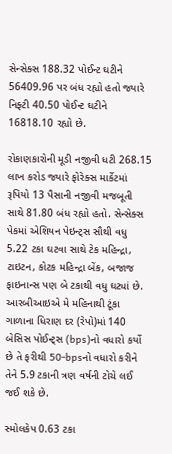સેન્સેક્સ 188.32 પોઈન્ટ ઘટીને 56409.96 પર બંધ રહ્યો હતો જ્યારે નિફ્ટી 40.50 પોઈન્ટ ઘટીને 16818.10 રહ્યો છે.

રોકાણકારોની મૂડી નજીવી ધટી 268.15 લાખ કરોડ જ્યારે ફોરેક્સ માર્કેટમાં રૂપિયો 13 પૈસાની નજીવી મજબૂતી સાથે 81.80 બંધ રહ્યો હતો. સેન્સેક્સ પેકમાં એશિયન પેઇન્ટ્સ સૌથી વધુ 5.22 ટકા ઘટવા સાથે ટેક મહિન્દ્રા, ટાઇટન, કોટક મહિન્દ્રા બેંક, બજાજ ફાઇનાન્સ પણ બે ટકાથી વધુ ઘટ્યાં છે. આરબીઆઇએ મે મહિનાથી ટૂંકા ગાળાના ધિરાણ દર (રેપો)માં 140 બેસિસ પોઈન્ટ્સ (bps)નો વધારો કર્યો છે તે ફરીથી 50-bpsનો વધારો કરીને તેને 5.9 ટકાની ત્રણ વર્ષની ટોચે લઈ જઈ શકે છે.

સ્મોલકેપ 0.63 ટકા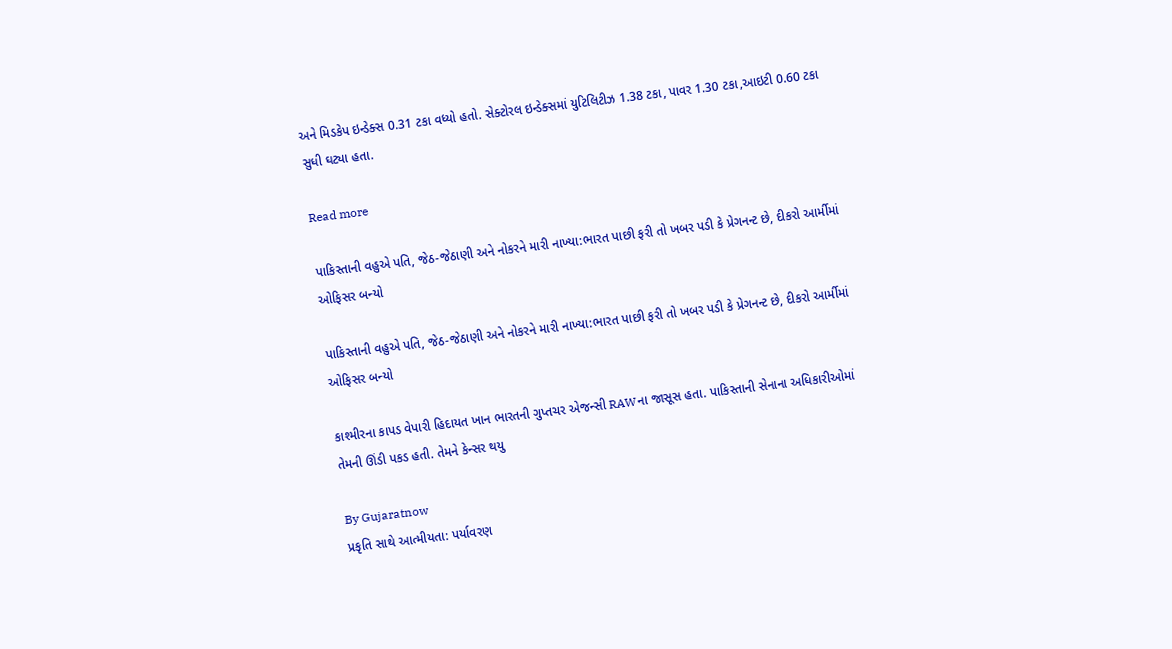અને મિડકેપ ઇન્ડેક્સ 0.31 ટકા વધ્યો હતો. સેક્ટોરલ ઇન્ડેક્સમાં યુટિલિટીઝ 1.38 ટકા, પાવર 1.30 ટકા,આઇટી 0.60 ટકા સુધી ઘટ્યા હતા.

Read more

પાકિસ્તાની વહુએ પતિ, જેઠ-જેઠાણી અને નોકરને મારી નાખ્યા:ભારત પાછી ફરી તો ખબર પડી કે પ્રેગનન્ટ છે, દીકરો આર્મીમાં ઓફિસર બન્યો

પાકિસ્તાની વહુએ પતિ, જેઠ-જેઠાણી અને નોકરને મારી નાખ્યા:ભારત પાછી ફરી તો ખબર પડી કે પ્રેગનન્ટ છે, દીકરો આર્મીમાં ઓફિસર બન્યો

કાશ્મીરના કાપડ વેપારી હિદાયત ખાન ભારતની ગુપ્તચર એજન્સી RAWના જાસૂસ હતા. પાકિસ્તાની સેનાના અધિકારીઓમાં તેમની ઊંડી પકડ હતી. તેમને કેન્સર થયુ

By Gujaratnow
પ્રકૃતિ સાથે આત્મીયતા: પર્યાવરણ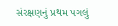સંરક્ષણનું પ્રથમ પગલું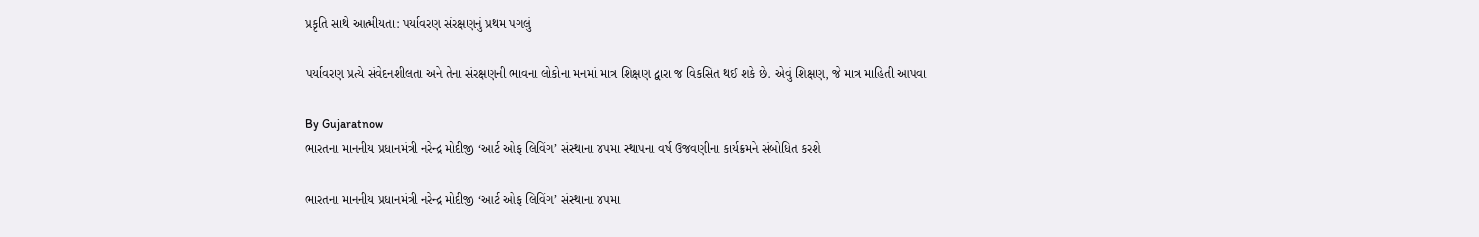પ્રકૃતિ સાથે આત્મીયતા: પર્યાવરણ સંરક્ષણનું પ્રથમ પગલું

પર્યાવરણ પ્રત્યે સંવેદનશીલતા અને તેના સંરક્ષણની ભાવના લોકોના મનમાં માત્ર શિક્ષણ દ્વારા જ વિકસિત થઈ શકે છે. એવું શિક્ષણ, જે માત્ર માહિતી આપવા

By Gujaratnow
ભારતના માનનીય પ્રધાનમંત્રી નરેન્દ્ર મોદીજી ‘આર્ટ ઓફ લિવિંગ’ સંસ્થાના ૪૫મા સ્થાપના વર્ષ ઉજવણીના કાર્યક્રમને સંબોધિત કરશે

ભારતના માનનીય પ્રધાનમંત્રી નરેન્દ્ર મોદીજી ‘આર્ટ ઓફ લિવિંગ’ સંસ્થાના ૪૫મા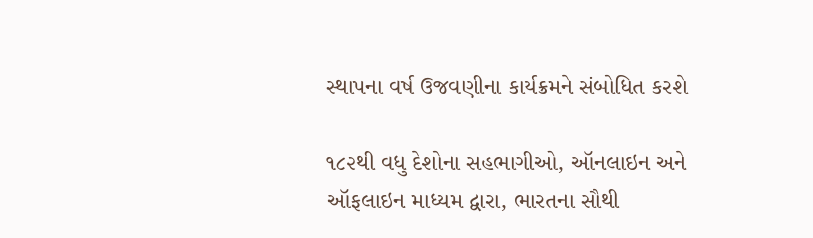સ્થાપના વર્ષ ઉજવણીના કાર્યક્રમને સંબોધિત કરશે

૧૮૨થી વધુ દેશોના સહભાગીઓ, ઑનલાઇન અને ઑફલાઇન માધ્યમ દ્વારા, ભારતના સૌથી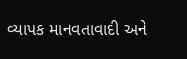વ્યાપક માનવતાવાદી અને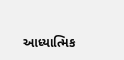આધ્યાત્મિક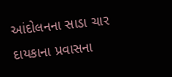આંદોલનના સાડા ચાર દાયકાના પ્રવાસના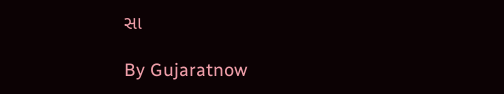સા

By Gujaratnow